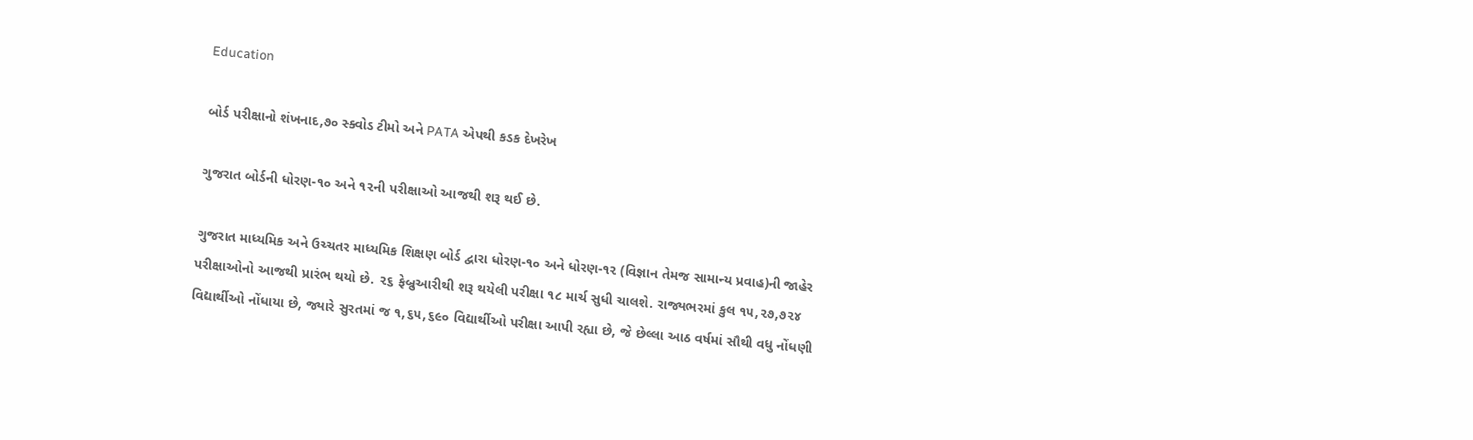Education

બોર્ડ પરીક્ષાનો શંખનાદ,૭૦ સ્ક્વોડ ટીમો અને PATA એપથી કડક દેખરેખ

ગુજરાત બોર્ડની ધોરણ-૧૦ અને ૧૨ની પરીક્ષાઓ આજથી શરૂ થઈ છે.

ગુજરાત માધ્યમિક અને ઉચ્ચતર માધ્યમિક શિક્ષણ બોર્ડ દ્વારા ધોરણ-૧૦ અને ધોરણ-૧૨ (વિજ્ઞાન તેમજ સામાન્ય પ્રવાહ)ની જાહેર પરીક્ષાઓનો આજથી પ્રારંભ થયો છે. ૨૬ ફેબ્રુઆરીથી શરૂ થયેલી પરીક્ષા ૧૮ માર્ચ સુધી ચાલશે. રાજ્યભરમાં કુલ ૧૫,૨૭,૭૨૪ વિદ્યાર્થીઓ નોંધાયા છે, જ્યારે સુરતમાં જ ૧,૬૫,૬૯૦ વિદ્યાર્થીઓ પરીક્ષા આપી રહ્યા છે, જે છેલ્લા આઠ વર્ષમાં સૌથી વધુ નોંધણી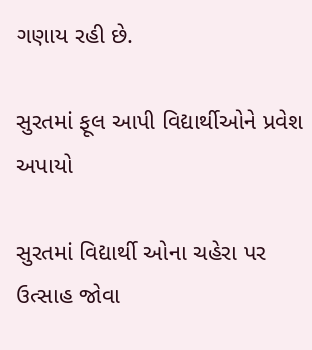ગણાય રહી છે.

સુરતમાં ફૂલ આપી વિદ્યાર્થીઓને પ્રવેશ અપાયો

સુરતમાં વિદ્યાર્થી ઓના ચહેરા પર ઉત્સાહ જોવા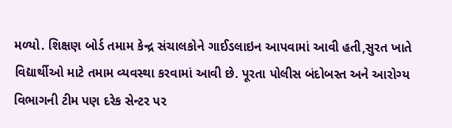મળ્યો. શિક્ષણ બોર્ડ તમામ કેન્દ્ર સંચાલકોને ગાઈડલાઇન આપવામાં આવી હતી,સુરત ખાતે વિદ્યાર્થીઓ માટે તમામ વ્યવસ્થા કરવામાં આવી છે. પૂરતા પોલીસ બંદોબસ્ત અને આરોગ્ય વિભાગની ટીમ પણ દરેક સેન્ટર પર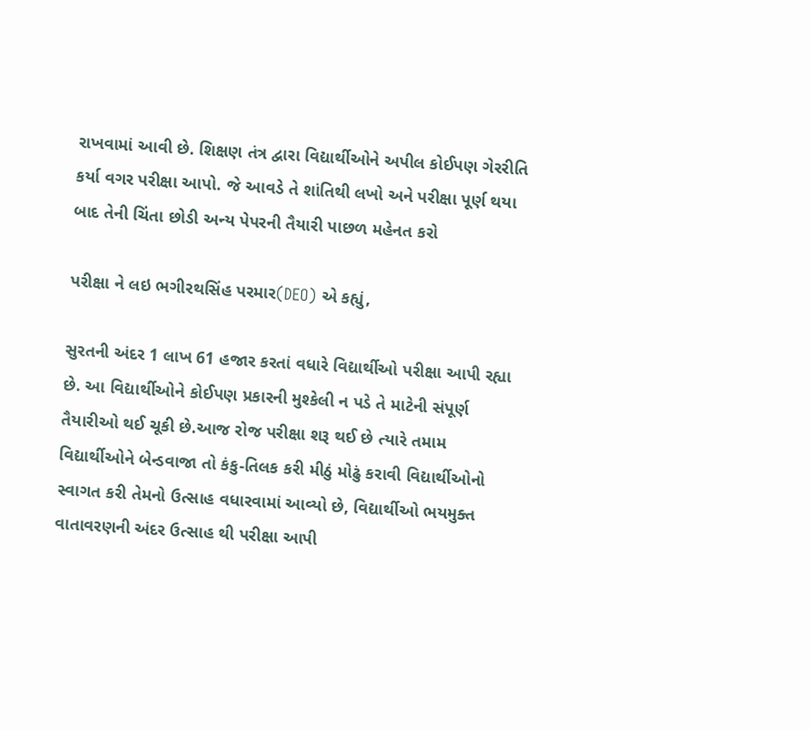રાખવામાં આવી છે. શિક્ષણ તંત્ર દ્વારા વિદ્યાર્થીઓને અપીલ કોઈપણ ગેરરીતિ કર્યા વગર પરીક્ષા આપો. જે આવડે તે શાંતિથી લખો અને પરીક્ષા પૂર્ણ થયા બાદ તેની ચિંતા છોડી અન્ય પેપરની તૈયારી પાછળ મહેનત કરો

પરીક્ષા ને લઇ ભગીરથસિંહ પરમાર(DEO) એ કહ્યું,

સુરતની અંદર 1 લાખ 61 હજાર કરતાં વધારે વિદ્યાર્થીઓ પરીક્ષા આપી રહ્યા છે. આ વિદ્યાર્થીઓને કોઈપણ પ્રકારની મુશ્કેલી ન પડે તે માટેની સંપૂર્ણ તૈયારીઓ થઈ ચૂકી છે.આજ રોજ પરીક્ષા શરૂ થઈ છે ત્યારે તમામ વિદ્યાર્થીઓને બેન્ડવાજા તો કંકુ-તિલક કરી મીઠું મોઢું કરાવી વિદ્યાર્થીઓનો સ્વાગત કરી તેમનો ઉત્સાહ વધારવામાં આવ્યો છે, વિદ્યાર્થીઓ ભયમુક્ત વાતાવરણની અંદર ઉત્સાહ થી પરીક્ષા આપી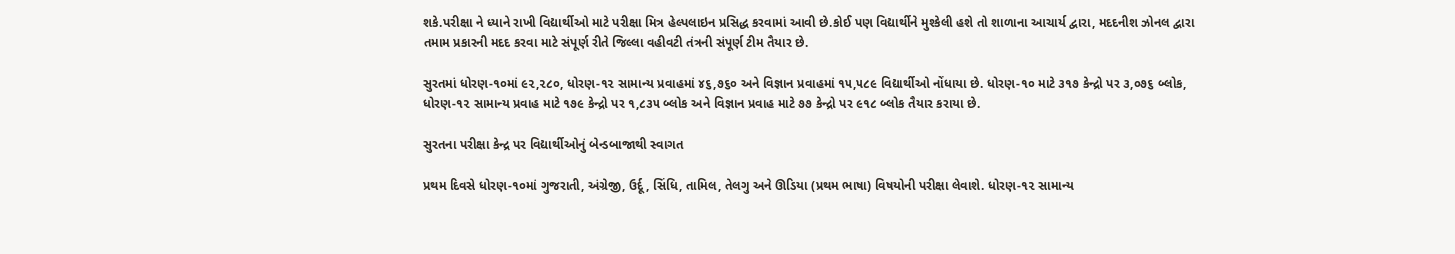શકે.પરીક્ષા ને ધ્યાને રાખી વિદ્યાર્થીઓ માટે પરીક્ષા મિત્ર હેલ્પલાઇન પ્રસિદ્ધ કરવામાં આવી છે.કોઈ પણ વિદ્યાર્થીને મુશ્કેલી હશે તો શાળાના આચાર્ય દ્વારા, મદદનીશ ઝોનલ દ્વારા તમામ પ્રકારની મદદ કરવા માટે સંપૂર્ણ રીતે જિલ્લા વહીવટી તંત્રની સંપૂર્ણ ટીમ તૈયાર છે.

સુરતમાં ધોરણ-૧૦માં ૯૨,૨૮૦, ધોરણ-૧૨ સામાન્ય પ્રવાહમાં ૪૬,૭૬૦ અને વિજ્ઞાન પ્રવાહમાં ૧૫,૫૮૯ વિદ્યાર્થીઓ નોંધાયા છે. ધોરણ-૧૦ માટે ૩૧૭ કેન્દ્રો પર ૩,૦૭૬ બ્લોક, ધોરણ-૧૨ સામાન્ય પ્રવાહ માટે ૧૭૯ કેન્દ્રો પર ૧,૮૩૫ બ્લોક અને વિજ્ઞાન પ્રવાહ માટે ૭૭ કેન્દ્રો પર ૯૧૮ બ્લોક તૈયાર કરાયા છે.

સુરતના પરીક્ષા કેન્દ્ર પર વિદ્યાર્થીઓનું બેન્ડબાજાથી સ્વાગત

પ્રથમ દિવસે ધોરણ-૧૦માં ગુજરાતી, અંગ્રેજી, ઉર્દૂ, સિંધિ, તામિલ, તેલગુ અને ઊડિયા (પ્રથમ ભાષા) વિષયોની પરીક્ષા લેવાશે. ધોરણ-૧૨ સામાન્ય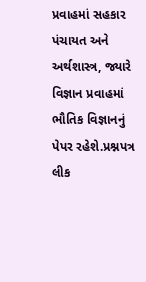પ્રવાહમાં સહકાર પંચાયત અને અર્થશાસ્ત્ર, જ્યારે વિજ્ઞાન પ્રવાહમાં ભૌતિક વિજ્ઞાનનું પેપર રહેશે.પ્રશ્નપત્ર લીક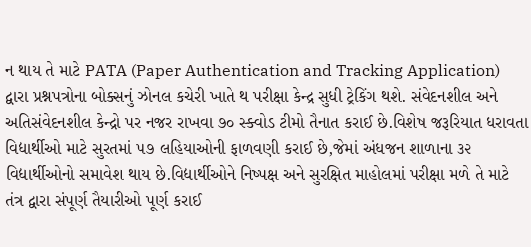ન થાય તે માટે PATA (Paper Authentication and Tracking Application) દ્વારા પ્રશ્નપત્રોના બોક્સનું ઝોનલ કચેરી ખાતે થ પરીક્ષા કેન્દ્ર સુધી ટ્રેકિંગ થશે. સંવેદનશીલ અને અતિસંવેદનશીલ કેન્દ્રો પર નજર રાખવા ૭૦ સ્ક્વોડ ટીમો તૈનાત કરાઈ છે.વિશેષ જરૂરિયાત ધરાવતા વિદ્યાર્થીઓ માટે સુરતમાં ૫૭ લહિયાઓની ફાળવણી કરાઈ છે,જેમાં અંધજન શાળાના ૩૨ વિદ્યાર્થીઓનો સમાવેશ થાય છે.વિદ્યાર્થીઓને નિષ્પક્ષ અને સુરક્ષિત માહોલમાં પરીક્ષા મળે તે માટે તંત્ર દ્વારા સંપૂર્ણ તૈયારીઓ પૂર્ણ કરાઈ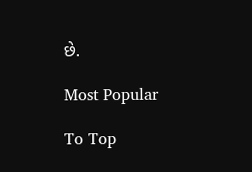છે.

Most Popular

To Top